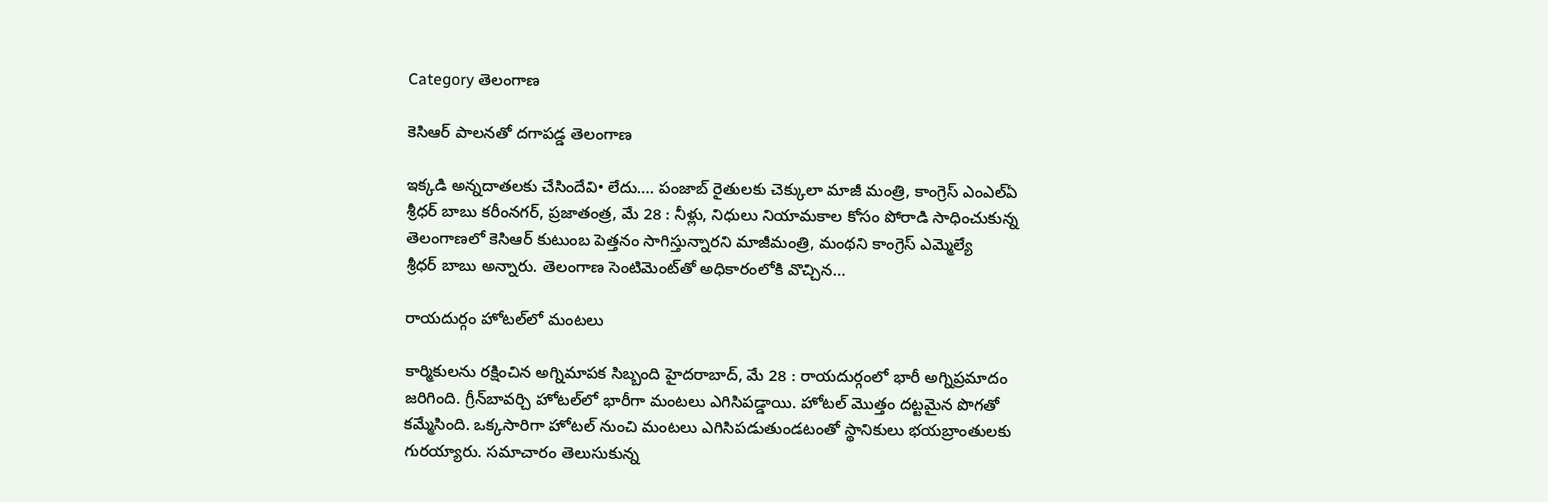Category తెలంగాణ

కెసిఆర్‌ ‌పాలనతో దగాపడ్డ తెలంగాణ

ఇక్కడి అన్నదాతలకు చేసిందేవి• లేదు…. పంజాబ్‌ ‌రైతులకు చెక్కులా మాజీ మంత్రి, కాంగ్రెస్‌ ఎంఎల్‌ఏ శ్రీ‌ధర్‌ ‌బాబు కరీంనగర్‌, ప్రజాతంత్ర, మే 28 : నీళ్లు, నిధులు నియామకాల కోసం పోరాడి సాధించుకున్న తెలంగాణలో కెసిఆర్‌ ‌కుటుంబ పెత్తనం సాగిస్తున్నారని మాజీమంత్రి, మంథని కాంగ్రెస్‌ ఎమ్మెల్యే శ్రీధర్‌ ‌బాబు అన్నారు. తెలంగాణ సెంటిమెంట్‌తో అధికారంలోకి వొచ్చిన…

రాయదుర్గం హోటల్‌లో మంటలు

కార్మికులను రక్షించిన అగ్నిమాపక సిబ్బంది హైదరాబాద్‌, మే 28 : రాయదుర్గంలో భారీ అగ్నిప్రమాదం జరిగింది. గ్రీన్‌బావర్చి హోటల్‌లో భారీగా మంటలు ఎగిసిపడ్డాయి. హోటల్‌ ‌మొత్తం దట్టమైన పొగతో కమ్మేసింది. ఒక్కసారిగా హోటల్‌ ‌నుంచి మంటలు ఎగిసిపడుతుండటంతో స్థానికులు భయబ్రాంతులకు గురయ్యారు. సమాచారం తెలుసుకున్న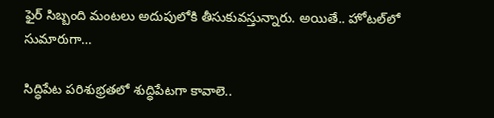ఫైర్‌ ‌సిబ్బంది మంటలు అదుపులోకి తీసుకువస్తున్నారు. అయితే.. హోటల్‌లో సుమారుగా…

సిద్ధిపేట పరిశుభ్రతలో శుద్ధిపేటగా కావాలె..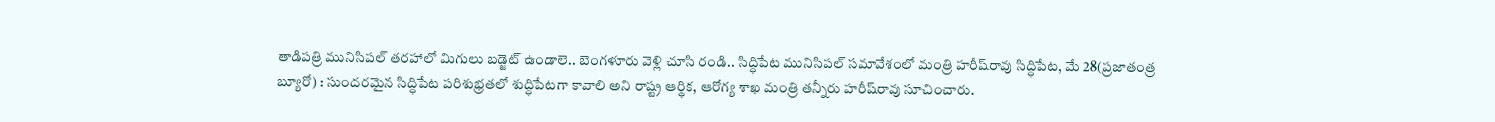తాడిపత్రి మునిసిపల్‌ ‌తరహాలో మిగులు బడ్జెట్‌ ఉం‌డాలె.. బెంగళూరు వెళ్లి చూసి రండి.. సిద్ధిపేట మునిసిపల్‌ ‌సమావేశంలో మంత్రి హరీష్‌రావు సిద్ధిపేట, మే 28(ప్రజాతంత్ర బ్యూరో) : సుందరమైన సిద్ధిపేట పరిశుభ్రతలో శుద్ధిపేటగా కావాలి అని రాష్ట్ర ఆర్థిక, ఆరోగ్య శాఖ మంత్రి తన్నీరు హరీష్‌రావు సూచించారు.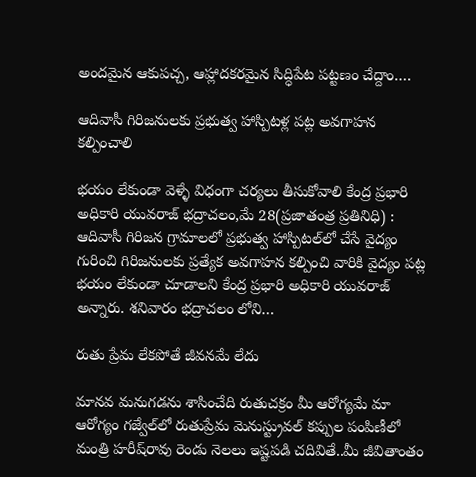అందమైన ఆకుపచ్చ, ఆహ్లాదకరమైన సిద్ధిపేట పట్టణం చేద్దాం.…

ఆదివాసీ గిరిజనులకు ప్రభుత్వ హాస్పిటళ్ల పట్ల అవగాహన కల్పించాలి

భయం లేకుండా వెళ్ళే విధంగా చర్యలు తీసుకోవాలి కేంద్ర ప్రభారి అధికారి యువరాజ్‌ ‌భద్రాచలం,మే 28(ప్రజాతంత్ర ప్రతినిధి) : ఆదివాసీ గిరిజన గ్రామాలలో ప్రభుత్వ హాస్పిటల్‌లో చేసే వైద్యం గురించి గిరిజనులకు ప్రత్యేక అవగాహన కల్పించి వారికి వైద్యం పట్ల భయం లేకుండా చూడాలని కేంద్ర ప్రభారి అధికారి యువరాజ్‌ అన్నారు. శనివారం భద్రాచలం లోని…

రుతు ప్రేమ లేకపోతే జీవనమే లేదు

మానవ మనుగడను శాసించేది రుతుచక్రం మీ ఆరోగ్యమే మా ఆరోగ్యం గజ్వేల్‌లో రుతుప్రేమ మెనుస్ట్రువల్‌ ‌కప్పుల పంపిణీలో మంత్రి హరీష్‌రావు రెండు నెలలు ఇష్టపడి చదివితే..మీ జీవితాంతం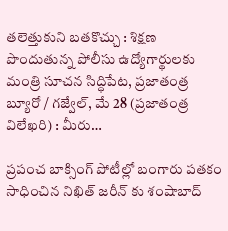తలెత్తుకుని బతకొచ్చు : శిక్షణ పొందుతున్న పోలీసు ఉద్యోగార్థులకు మంత్రి సూచన సిద్ధిపేట, ప్రజాతంత్ర బ్యూరో / గజ్వేల్‌, మే 28 (ప్రజాతంత్ర విలేఖరి) : మీరు…

ప్రపంచ బాక్సింగ్ పోటీల్లో బంగారు పతకం సాధించిన నిఖిత్ జరీన్ కు శంషాబాద్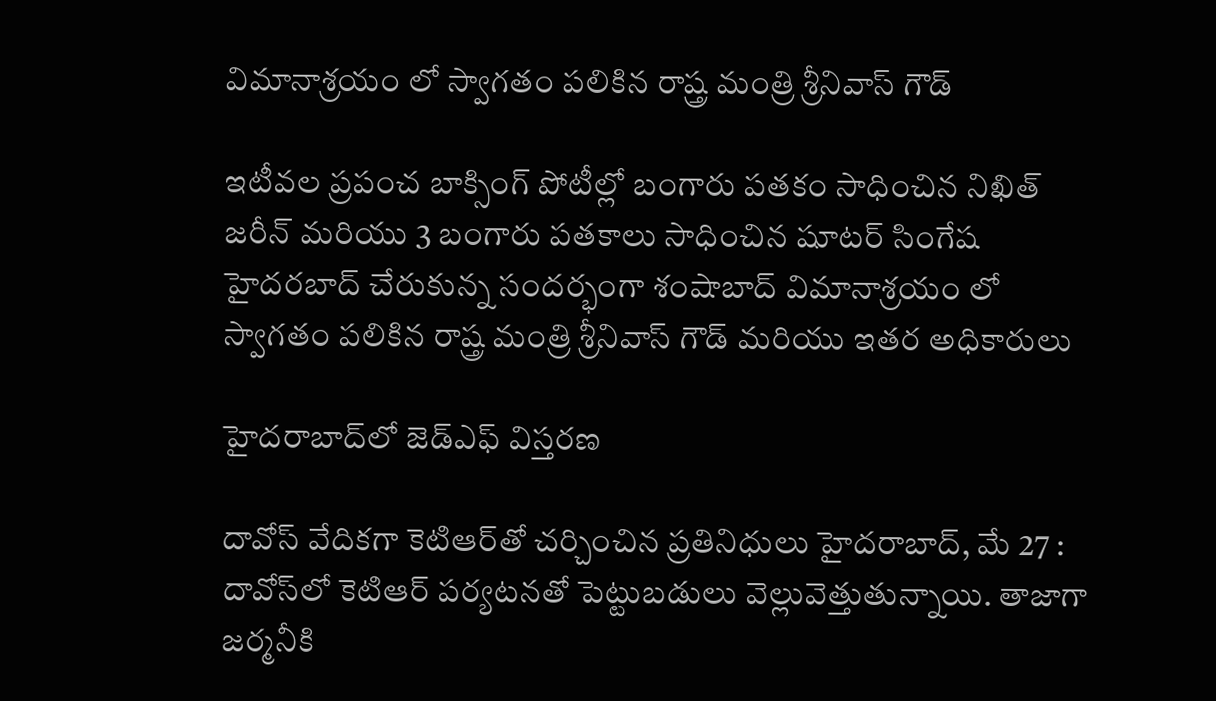విమానాశ్రయం లో స్వాగతం పలికిన రాష్త్ర మంత్రి శ్రీనివాస్ గౌడ్

ఇటీవల ప్రపంచ బాక్సింగ్ పోటీల్లో బంగారు పతకం సాధించిన నిఖిత్ జరీన్ మరియు 3 బంగారు పతకాలు సాధించిన షూటర్ సింగేష హైదరబాద్ చేరుకున్న సందర్భంగా శంషాబాద్ విమానాశ్రయం లో స్వాగతం పలికిన రాష్త్ర మంత్రి శ్రీనివాస్ గౌడ్ మరియు ఇతర అధికారులు

హైదరాబాద్‌లో జెడ్‌ఎఫ్‌ ‌విస్తరణ

దావోస్‌ ‌వేదికగా కెటిఆర్‌తో చర్చించిన ప్రతినిధులు హైదరాబాద్‌, మే 27 : దావోస్‌లో కెటిఆర్‌ ‌పర్యటనతో పెట్టుబడులు వెల్లువెత్తుతున్నాయి. తాజాగా జర్మనీకి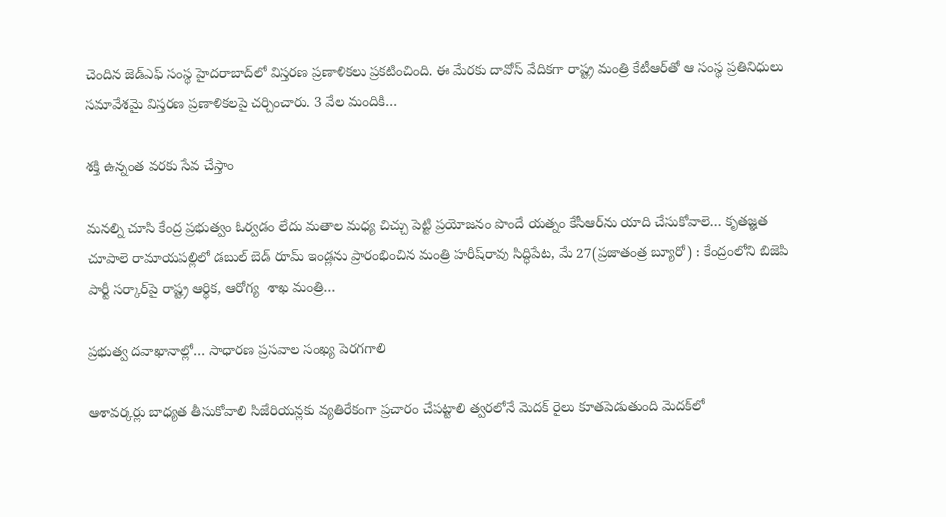చెందిన జెడ్‌ఎఫ్‌ ‌సంస్థ హైదరాబాద్‌లో విస్తరణ ప్రణాళికలు ప్రకటించింది. ఈ మేరకు దావోస్‌ ‌వేదికగా రాష్ట్ర మంత్రి కేటీఆర్‌తో ఆ సంస్థ ప్రతినిధులు సమావేశమై విస్తరణ ప్రణాళికలపై చర్చించారు. 3 వేల మందికి…

శక్తి ఉన్నంత వరకు సేవ చేస్తాం

మనల్ని చూసి కేంద్ర ప్రభుత్వం ఓర్వడం లేదు మతాల మధ్య చిచ్చు పెట్టి ప్రయోజనం పొందే యత్నం కేసీఆర్‌ను యాది చేసుకోవాలె… కృతజ్ఞత చూపాలె రామాయపల్లిలో డబుల్‌ ‌బెడ్‌ ‌రూమ్‌ ఇం‌డ్లను ప్రారంభించిన మంత్రి హరీష్‌రావు సిద్ధిపేట, మే 27(ప్రజాతంత్ర బ్యూరో) : కేంద్రంలోని బిజెపి పార్టీ సర్కార్‌పై రాష్ట్ర ఆర్థిక, ఆరోగ్య  శాఖ మంత్రి…

ప్రభుత్వ దవాఖానాల్లో… సాధారణ ప్రసవాల సంఖ్య పెరగగాలి

ఆశావర్కర్లు బాధ్యత తీసుకోవాలి సిజేరియన్లకు వ్యతిరేకంగా ప్రచారం చేపట్టాలి త్వరలోనే మెదక్‌ ‌రైలు కూతపెడుతుంది మెదక్‌లో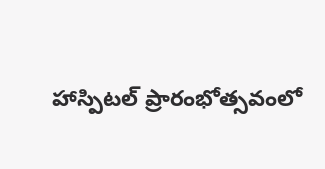హాస్పిటల్‌ ‌ప్రారంభోత్సవంలో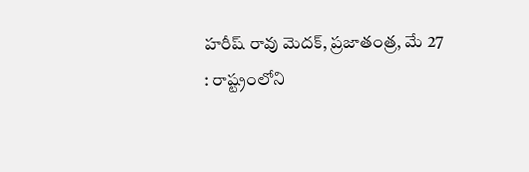హరీష్‌ ‌రావు మెదక్‌, ప్రజాతంత్ర, మే 27 : రాష్ట్రంలోని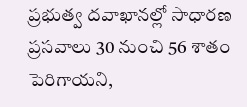ప్రభుత్వ దవాఖానల్లో సాధారణ ప్రసవాలు 30 నుంచి 56 శాతం పెరిగాయని,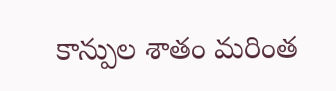కాన్పుల శాతం మరింత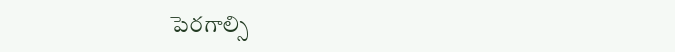పెరగాల్సి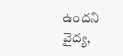ఉందని వైద్య,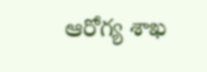ఆరోగ్య శాఖ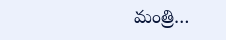మంత్రి…